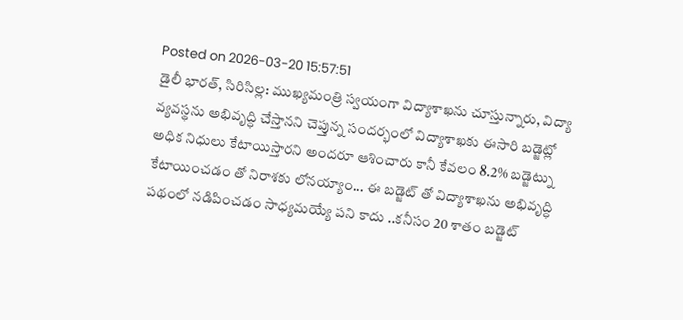Posted on 2026-03-20 15:57:51
డైలీ భారత్, సిరిసిల్ల: ముఖ్యమంత్రి స్వయంగా విద్యాశాఖను చూస్తున్నారు, విద్యా వ్యవస్థను అభివృద్ధి చేస్తానని చెప్తున్న సందర్భంలో విద్యాశాఖకు ఈసారి బడ్జెట్లో అధిక నిధులు కేటాయిస్తారని అందరూ ఆశించారు కానీ కేవలం 8.2% బడ్జెట్ను కేటాయించడం తో నిరాశకు లోనయ్యాం... ఈ బడ్జెట్ తో విద్యాశాఖను అభివృద్ధి పథంలో నడిపించడం సాధ్యమయ్యే పని కాదు ..కనీసం 20 శాతం బడ్జెట్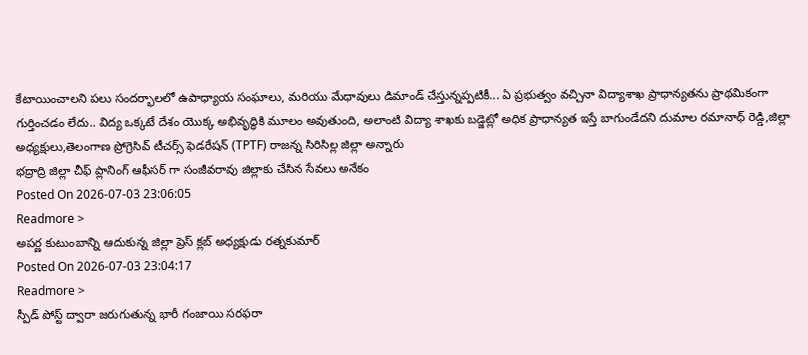కేటాయించాలని పలు సందర్భాలలో ఉపాధ్యాయ సంఘాలు, మరియు మేధావులు డిమాండ్ చేస్తున్నప్పటికీ... ఏ ప్రభుత్వం వచ్చినా విద్యాశాఖ ప్రాధాన్యతను ప్రాథమికంగా గుర్తించడం లేదు.. విద్య ఒక్కటే దేశం యొక్క అభివృద్ధికి మూలం అవుతుంది, అలాంటి విద్యా శాఖకు బడ్జెట్లో అధిక ప్రాధాన్యత ఇస్తే బాగుండేదని దుమాల రమానాధ్ రెడ్డి,జిల్లా అధ్యక్షులు,తెలంగాణ ప్రోగ్రెసివ్ టీచర్స్ ఫెడరేషన్ (TPTF) రాజన్న సిరిసిల్ల జిల్లా అన్నారు
భద్రాద్రి జిల్లా చీఫ్ ప్లానింగ్ ఆఫీసర్ గా సంజీవరావు జిల్లాకు చేసిన సేవలు అనేకం
Posted On 2026-07-03 23:06:05
Readmore >
అపర్ణ కుటుంబాన్ని ఆదుకున్న జిల్లా ప్రెస్ క్లబ్ అధ్యక్షుడు రత్నకుమార్
Posted On 2026-07-03 23:04:17
Readmore >
స్పీడ్ పోస్ట్ ద్వారా జరుగుతున్న భారీ గంజాయి సరఫరా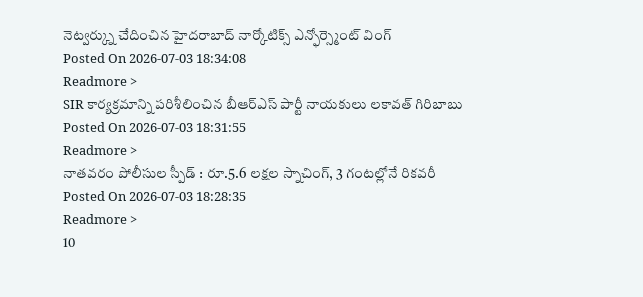నెట్వర్క్ను చేదించిన హైదరాబాద్ నార్కోటిక్స్ ఎన్ఫోర్స్మెంట్ వింగ్
Posted On 2026-07-03 18:34:08
Readmore >
SIR కార్యక్రమాన్ని పరిశీలించిన బీఆర్ఎస్ పార్టీ నాయకులు లకావత్ గిరిబాబు
Posted On 2026-07-03 18:31:55
Readmore >
నాతవరం పోలీసుల స్పీడ్ : రూ.5.6 లక్షల స్నాచింగ్, 3 గంటల్లోనే రికవరీ
Posted On 2026-07-03 18:28:35
Readmore >
10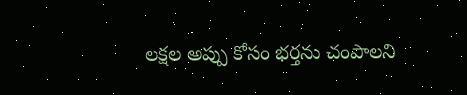లక్షల అప్పు కోసం భర్తను చంపాలని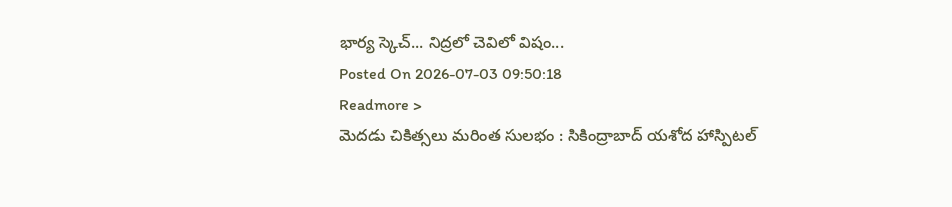భార్య స్కెచ్... నిద్రలో చెవిలో విషం...
Posted On 2026-07-03 09:50:18
Readmore >
మెదడు చికిత్సలు మరింత సులభం : సికింద్రాబాద్ యశోద హాస్పిటల్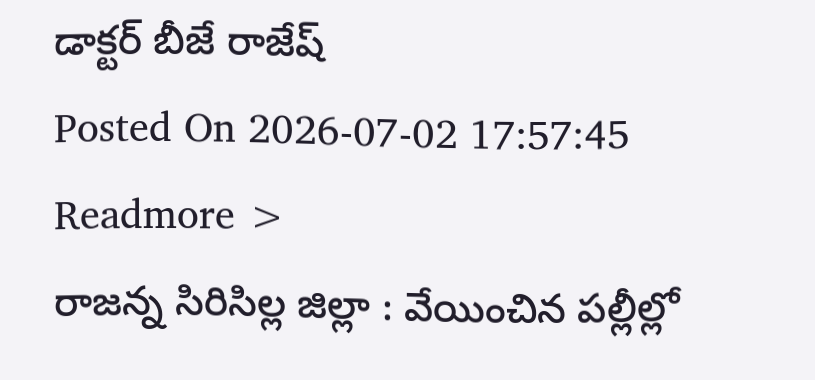డాక్టర్ బీజే రాజేష్
Posted On 2026-07-02 17:57:45
Readmore >
రాజన్న సిరిసిల్ల జిల్లా : వేయించిన పల్లీల్లో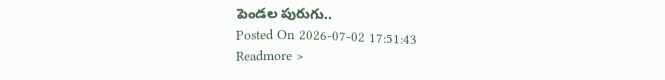పెండల పురుగు..
Posted On 2026-07-02 17:51:43
Readmore >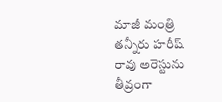మాజీ మంత్రి తన్నీరు హరీష్ రావు అరెస్టును తీవ్రంగా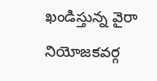ఖండిస్తున్న వైరా నియోజకవర్గ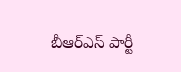బీఆర్ఎస్ పార్టీ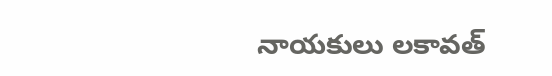నాయకులు లకావత్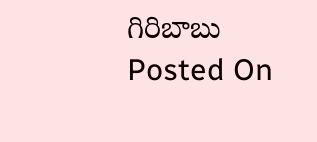గిరిబాబు
Posted On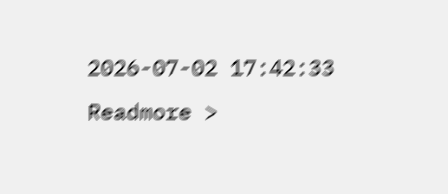2026-07-02 17:42:33
Readmore >